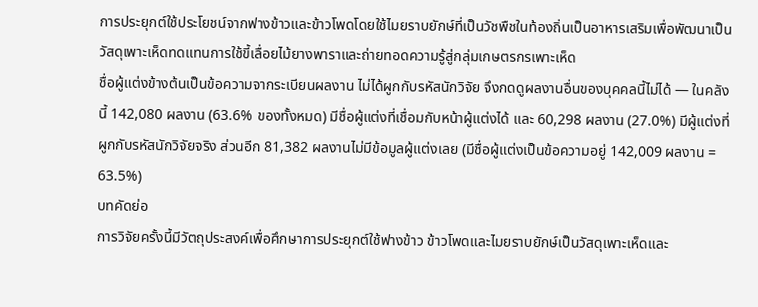การประยุกต์ใช้ประโยชน์จากฟางข้าวและข้าวโพดโดยใช้ไมยราบยักษ์ที่เป็นวัชพืชในท้องถิ่นเป็นอาหารเสริมเพื่อพัฒนาเป็นวัสดุเพาะเห็ดทดแทนการใช้ขี้เลื่อยไม้ยางพาราและถ่ายทอดความรู้สู่กลุ่มเกษตรกรเพาะเห็ด
ชื่อผู้แต่งข้างต้นเป็นข้อความจากระเบียนผลงาน ไม่ได้ผูกกับรหัสนักวิจัย จึงกดดูผลงานอื่นของบุคคลนี้ไม่ได้ — ในคลังนี้ 142,080 ผลงาน (63.6% ของทั้งหมด) มีชื่อผู้แต่งที่เชื่อมกับหน้าผู้แต่งได้ และ 60,298 ผลงาน (27.0%) มีผู้แต่งที่ผูกกับรหัสนักวิจัยจริง ส่วนอีก 81,382 ผลงานไม่มีข้อมูลผู้แต่งเลย (มีชื่อผู้แต่งเป็นข้อความอยู่ 142,009 ผลงาน = 63.5%)
บทคัดย่อ
การวิจัยครั้งนี้มีวัตถุประสงค์เพื่อศึกษาการประยุกต์ใช้ฟางข้าว ข้าวโพดและไมยราบยักษ์เป็นวัสดุเพาะเห็ดและ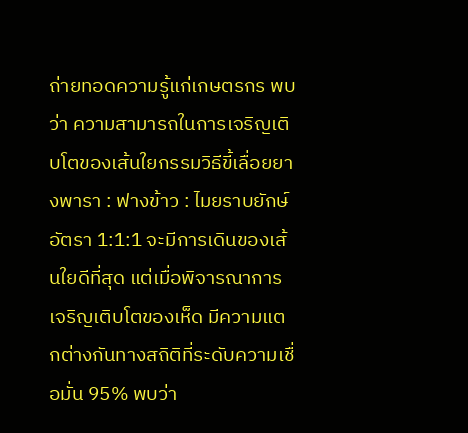ถ่ายทอดความรู้แก่เกษตรกร พบว่า ความสามารถในการเจริญเติบโตของเส้นใยกรรมวิธีขี้เลื่อยยางพารา : ฟางข้าว : ไมยราบยักษ์ อัตรา 1:1:1 จะมีการเดินของเส้นใยดีที่สุด แต่เมื่อพิจารณาการเจริญเติบโตของเห็ด มีความแตกต่างกันทางสถิติที่ระดับความเชื่อมั่น 95% พบว่า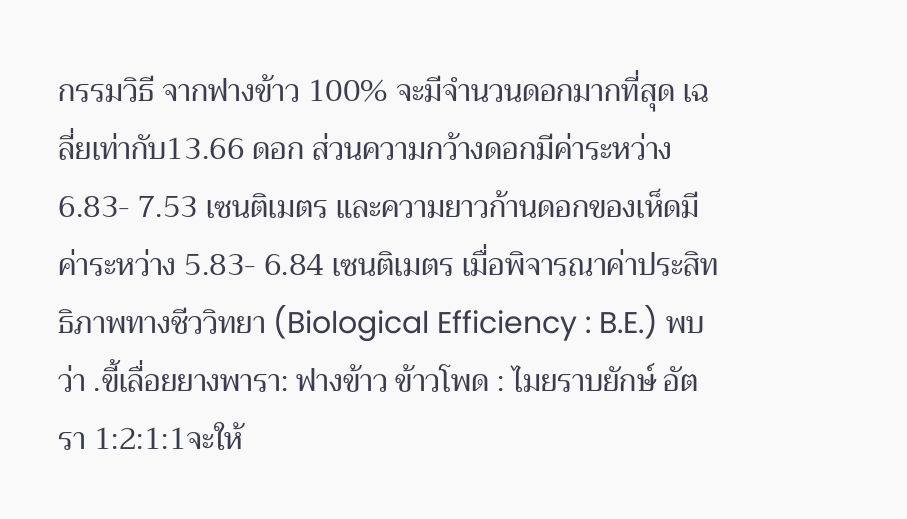กรรมวิธี จากฟางข้าว 100% จะมีจำนวนดอกมากที่สุด เฉลี่ยเท่ากับ13.66 ดอก ส่วนความกว้างดอกมีค่าระหว่าง 6.83- 7.53 เซนติเมตร และความยาวก้านดอกของเห็ดมีค่าระหว่าง 5.83- 6.84 เซนติเมตร เมื่อพิจารณาค่าประสิทธิภาพทางชีววิทยา (Biological Efficiency : B.E.) พบว่า .ขี้เลื่อยยางพารา: ฟางข้าว ข้าวโพด : ไมยราบยักษ์ อัตรา 1:2:1:1จะให้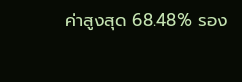ค่าสูงสุด 68.48% รอง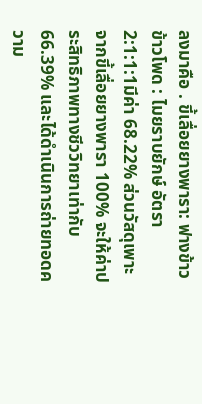ลงมาคือ . ขี้เลื่อยยางพารา: ฟางข้าว ข้าวโพด : ไมยราบยักษ์ อัตรา 2:1:1:1มีค่า 68.22% ส่วนวัสดุเพาะจากขี้เลื่อยยางพารา 100% จะให้ค่าประสิทธิภาพทางชีววิทยาเท่ากับ 66.39% และได้ดำเนินการถ่ายทอดความ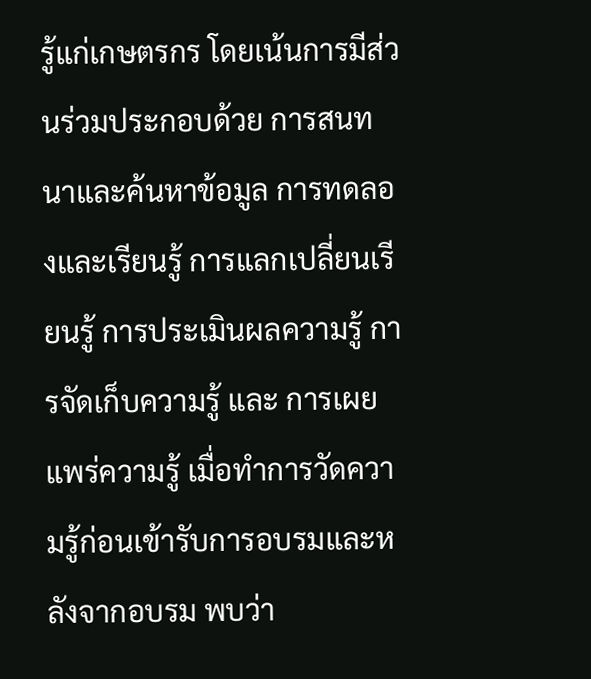รู้แก่เกษตรกร โดยเน้นการมีส่วนร่วมประกอบด้วย การสนทนาและค้นหาข้อมูล การทดลองและเรียนรู้ การแลกเปลี่ยนเรียนรู้ การประเมินผลความรู้ การจัดเก็บความรู้ และ การเผยแพร่ความรู้ เมื่อทำการวัดความรู้ก่อนเข้ารับการอบรมและหลังจากอบรม พบว่า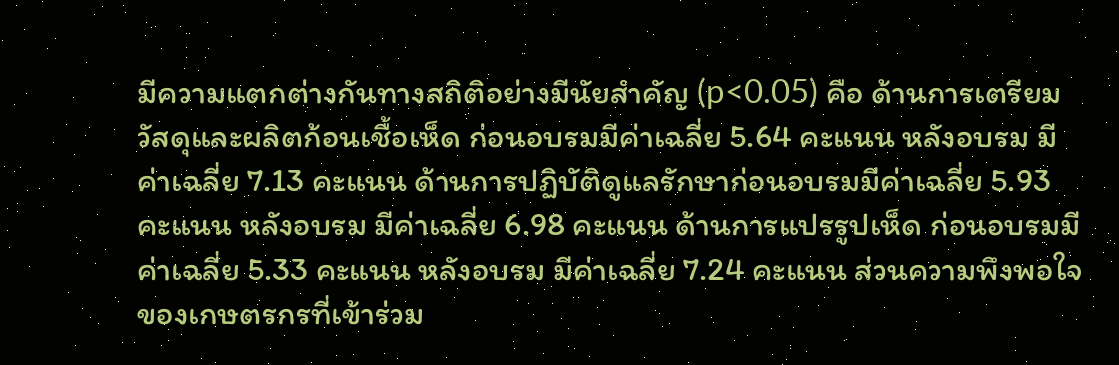มีความแตกต่างกันทางสถิติอย่างมีนัยสำคัญ (p<0.05) คือ ด้านการเตรียมวัสดุและผลิตก้อนเชื้อเห็ด ก่อนอบรมมีค่าเฉลี่ย 5.64 คะแนน หลังอบรม มีค่าเฉลี่ย 7.13 คะแนน ด้านการปฏิบัติดูแลรักษาก่อนอบรมมีค่าเฉลี่ย 5.93 คะแนน หลังอบรม มีค่าเฉลี่ย 6.98 คะแนน ด้านการแปรรูปเห็ด ก่อนอบรมมีค่าเฉลี่ย 5.33 คะแนน หลังอบรม มีค่าเฉลี่ย 7.24 คะแนน ส่วนความพึงพอใจของเกษตรกรที่เข้าร่วม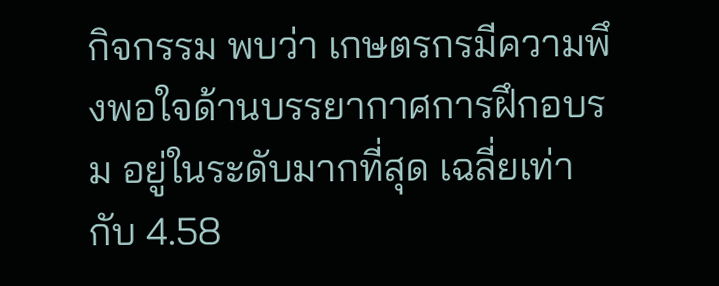กิจกรรม พบว่า เกษตรกรมีความพึงพอใจด้านบรรยากาศการฝึกอบรม อยู่ในระดับมากที่สุด เฉลี่ยเท่ากับ 4.58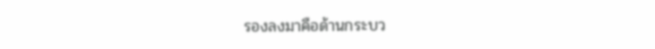รองลงมาคือด้านกระบว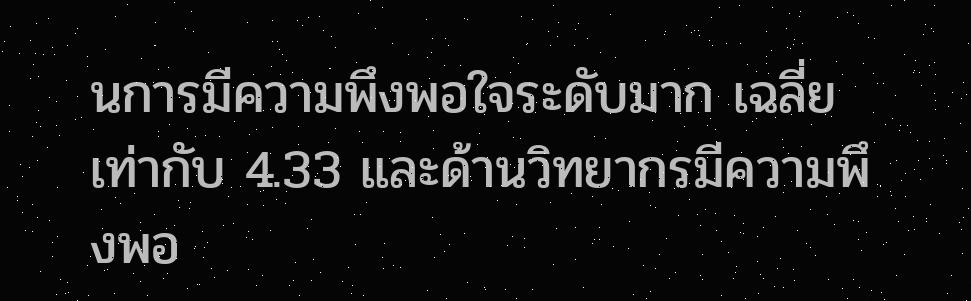นการมีความพึงพอใจระดับมาก เฉลี่ยเท่ากับ 4.33 และด้านวิทยากรมีความพึงพอ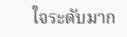ใจระดับมาก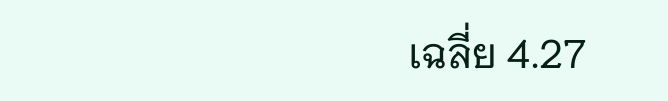เฉลี่ย 4.27